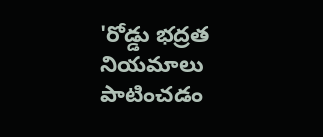'రోడ్డు భద్రత నియమాలు పాటించడం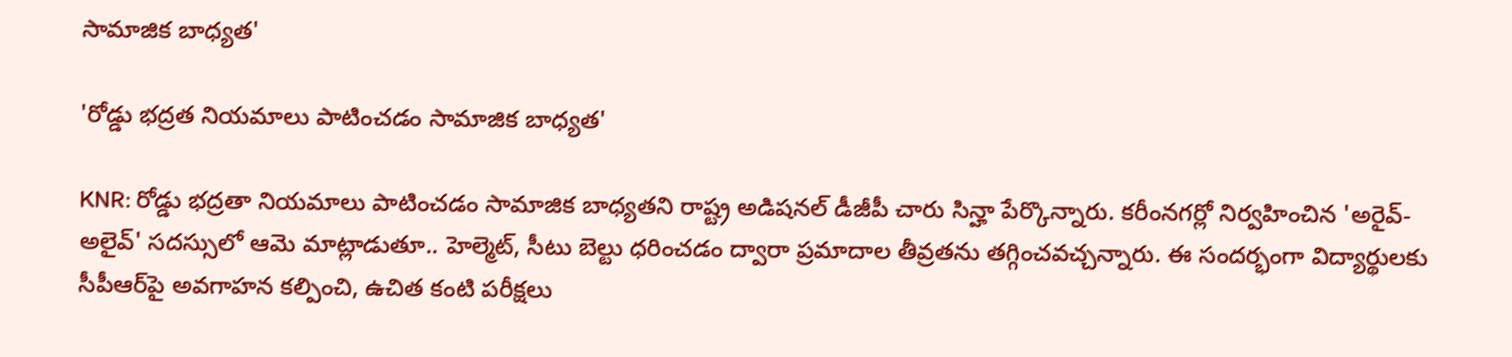సామాజిక బాధ్యత'

'రోడ్డు భద్రత నియమాలు పాటించడం సామాజిక బాధ్యత'

KNR: రోడ్డు భద్రతా నియమాలు పాటించడం సామాజిక బాధ్యతని రాష్ట్ర అడిషనల్ డీజీపీ చారు సిన్హా పేర్కొన్నారు. కరీంనగర్లో నిర్వహించిన 'అరైవ్-అలైవ్' సదస్సులో ఆమె మాట్లాడుతూ.. హెల్మెట్, సీటు బెల్టు ధరించడం ద్వారా ప్రమాదాల తీవ్రతను తగ్గించవచ్చన్నారు. ఈ సందర్భంగా విద్యార్థులకు సీపీఆర్‌పై అవగాహన కల్పించి, ఉచిత కంటి పరీక్షలు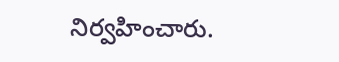నిర్వహించారు.